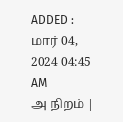ADDED : மார் 04, 2024 04:45 AM
அ நிறம் |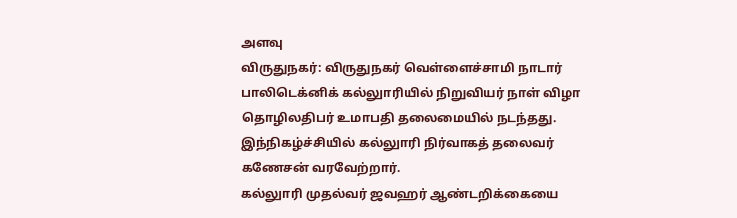அளவு
விருதுநகர்: விருதுநகர் வெள்ளைச்சாமி நாடார் பாலிடெக்னிக் கல்லுாரியில் நிறுவியர் நாள் விழா தொழிலதிபர் உமாபதி தலைமையில் நடந்தது. இந்நிகழ்ச்சியில் கல்லுாரி நிர்வாகத் தலைவர் கணேசன் வரவேற்றார்.
கல்லுாரி முதல்வர் ஜவஹர் ஆண்டறிக்கையை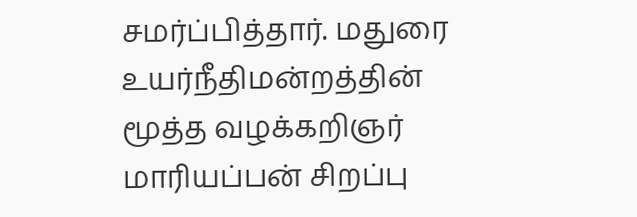சமர்ப்பித்தார். மதுரை உயர்நீதிமன்றத்தின் மூத்த வழக்கறிஞர் மாரியப்பன் சிறப்பு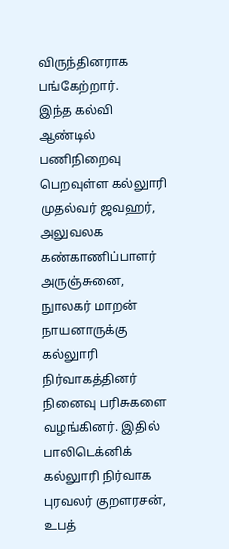விருந்தினராக பங்கேற்றார்.
இந்த கல்வி ஆண்டில் பணிநிறைவு பெறவுள்ள கல்லுாரி முதல்வர் ஜவஹர், அலுவலக கண்காணிப்பாளர் அருஞ்சுனை, நுாலகர் மாறன் நாயனாருக்கு கல்லுாரி நிர்வாகத்தினர் நினைவு பரிசுகளை வழங்கினர். இதில் பாலிடெக்னிக் கல்லுாரி நிர்வாக புரவலர் குறளரசன், உபத்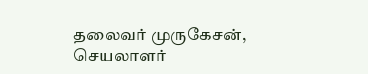தலைவர் முருகேசன், செயலாளர்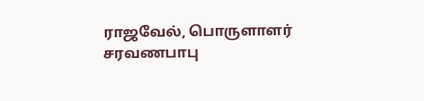ராஜவேல், பொருளாளர் சரவணபாபு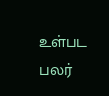உள்பட பலர்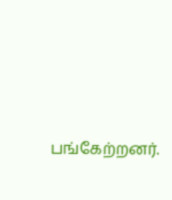பங்கேற்றனர்.